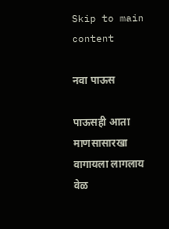Skip to main content

नवा पाऊस

पाऊसही आता माणसासारखा वागायला लागलाय
वेळ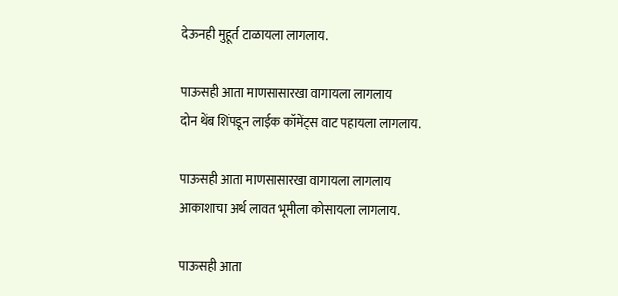देऊनही मुहूर्त टाळायला लागलाय.

पाऊसही आता माणसासारखा वागायला लागलाय
दोन थेंब शिंपडून लाईक कॉमेंट्स वाट पहायला लागलाय.

पाऊसही आता माणसासारखा वागायला लागलाय
आकाशाचा अर्थ लावत भूमीला कोसायला लागलाय.

पाऊसही आता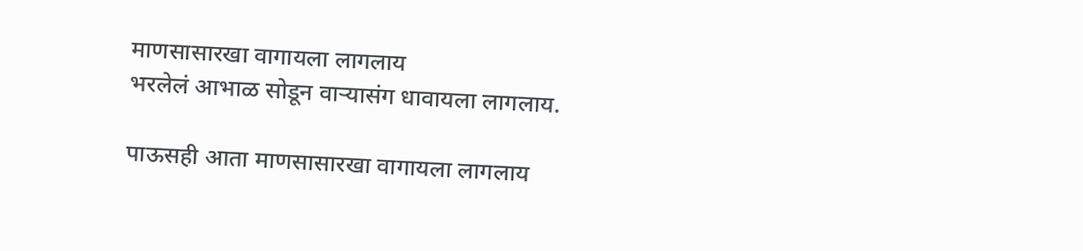माणसासारखा वागायला लागलाय
भरलेलं आभाळ सोडून वाऱ्यासंग धावायला लागलाय.

पाऊसही आता माणसासारखा वागायला लागलाय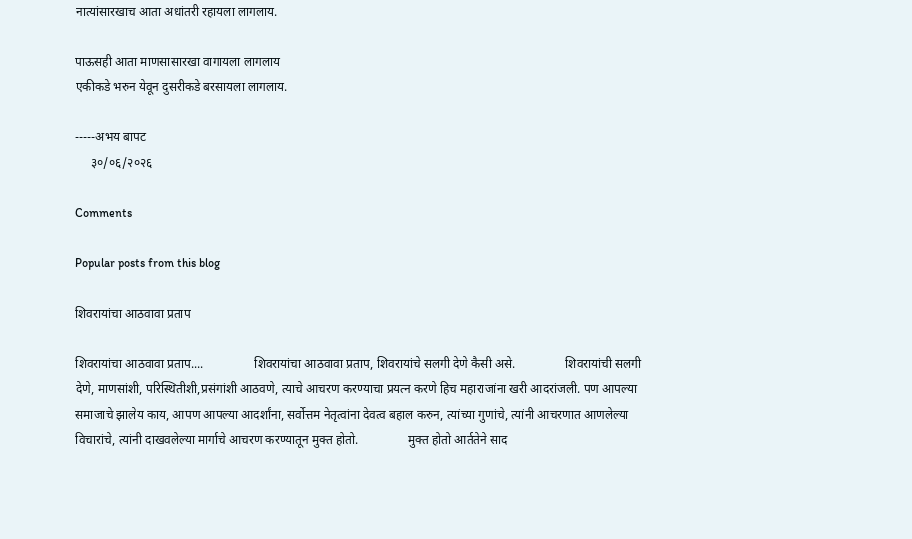नात्यांसारखाच आता अधांतरी रहायला लागलाय.

पाऊसही आता माणसासारखा वागायला लागलाय
एकीकडे भरुन येवून दुसरीकडे बरसायला लागलाय.

-----अभय बापट
     ३०/०६/२०२६

Comments

Popular posts from this blog

शिवरायांचा आठवावा प्रताप

शिवरायांचा आठवावा प्रताप....                शिवरायांचा आठवावा प्रताप, शिवरायांचे सलगी देणे कैसी असे.                शिवरायांची सलगी देणे, माणसांशी, परिस्थितीशी,प्रसंगांशी आठवणे, त्याचे आचरण करण्याचा प्रयत्न करणे हिच महाराजांना खरी आदरांजली. पण आपल्या समाजाचे झालेय काय, आपण आपल्या आदर्शांना, सर्वोत्तम नेतृत्वांना देवत्व बहाल करुन, त्यांच्या गुणांचे, त्यांनी आचरणात आणलेल्या विचारांचे, त्यांनी दाखवलेल्या मार्गाचे आचरण करण्यातून मुक्त होतो.                मुक्त होतो आर्ततेने साद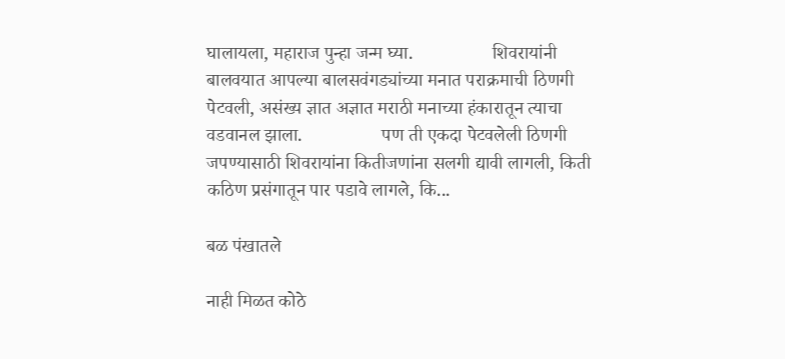घालायला, महाराज पुन्हा जन्म घ्या.                 शिवरायांनी बालवयात आपल्या बालसवंगड्यांच्या मनात पराक्रमाची ठिणगी पेटवली, असंख्य ज्ञात अज्ञात मराठी मनाच्या हंकारातून त्याचा वडवानल झाला.                 पण ती एकदा पेटवलेली ठिणगी जपण्यासाठी शिवरायांना कितीजणांना सलगी द्यावी लागली, किती कठिण प्रसंगातून पार पडावे लागले, कि...

बळ पंखातले

नाही मिळत कोठे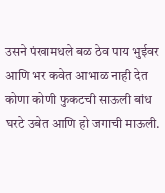उसने पंखामधले बळ ठेव पाय भुईवर आणि भर कवेत आभाळ नाही देत कोणा कोणी फुकटची साऊली बांध घरटे उबेत आणि हो जगाची माऊली.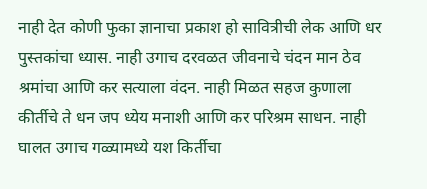नाही देत कोणी फुका ज्ञानाचा प्रकाश हो सावित्रीची लेक आणि धर पुस्तकांचा ध्यास. नाही उगाच दरवळत जीवनाचे चंदन मान ठेव श्रमांचा आणि कर सत्याला वंदन. नाही मिळत सहज कुणाला कीर्तीचे ते धन जप ध्येय मनाशी आणि कर परिश्रम साधन. नाही घालत उगाच गळ्यामध्ये यश किर्तीचा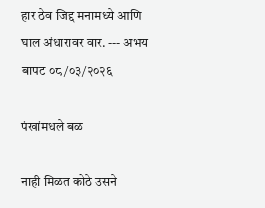हार ठेव जिद्द मनामध्ये आणि घाल अंधारावर वार. --- अभय बापट ०८/०३/२०२६

पंखांमधले बळ

नाही मिळत कोठे उसने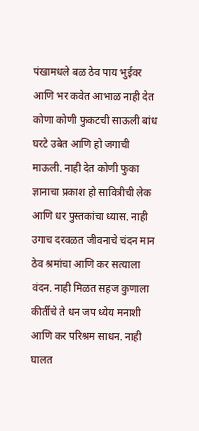पंखामधले बळ ठेव पाय भुईवर आणि भर कवेत आभाळ नाही देत कोणा कोणी फुकटची साऊली बांध घरटे उबेत आणि हो जगाची माऊली. नाही देत कोणी फुका ज्ञानाचा प्रकाश हो सावित्रीची लेक आणि धर पुस्तकांचा ध्यास. नाही उगाच दरवळत जीवनाचे चंदन मान ठेव श्रमांचा आणि कर सत्याला वंदन. नाही मिळत सहज कुणाला कीर्तीचे ते धन जप ध्येय मनाशी आणि कर परिश्रम साधन. नाही घालत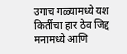उगाच गळ्यामध्ये यश किर्तीचा हार ठेव जिद्द मनामध्ये आणि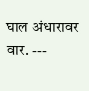घाल अंधारावर वार. ---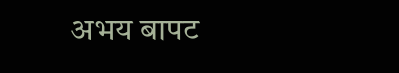अभय बापट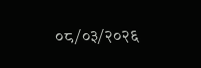०८/०३/२०२६